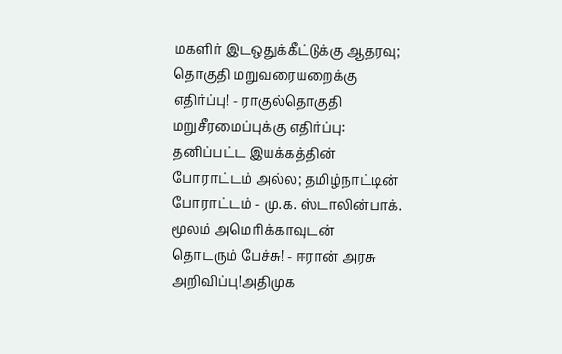மகளிர் இடஒதுக்கீட்டுக்கு ஆதரவு; தொகுதி மறுவரையறைக்கு எதிர்ப்பு! - ராகுல்தொகுதி மறுசீரமைப்புக்கு எதிர்ப்பு: தனிப்பட்ட இயக்கத்தின் போராட்டம் அல்ல; தமிழ்நாட்டின் போராட்டம் - மு.க. ஸ்டாலின்பாக். மூலம் அமெரிக்காவுடன் தொடரும் பேச்சு! - ஈரான் அரசு அறிவிப்பு!அதிமுக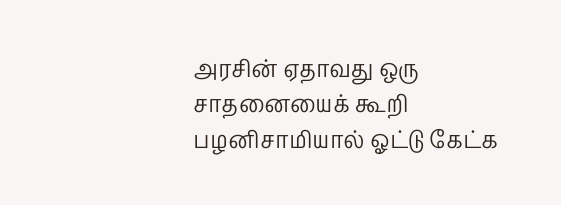அரசின் ஏதாவது ஒரு சாதனையைக் கூறி பழனிசாமியால் ஓட்டு கேட்க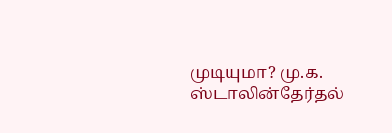முடியுமா? மு.க. ஸ்டாலின்தேர்தல்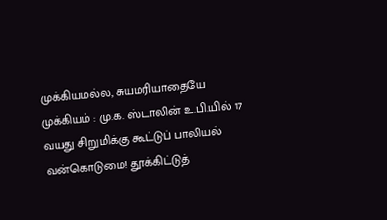முக்கியமல்ல, சுயமரியாதையே முக்கியம் : மு.க. ஸ்டாலின் உ.பி.யில் 17 வயது சிறுமிக்கு கூட்டுப் பாலியல் வன்கொடுமை! தூக்கிட்டுத்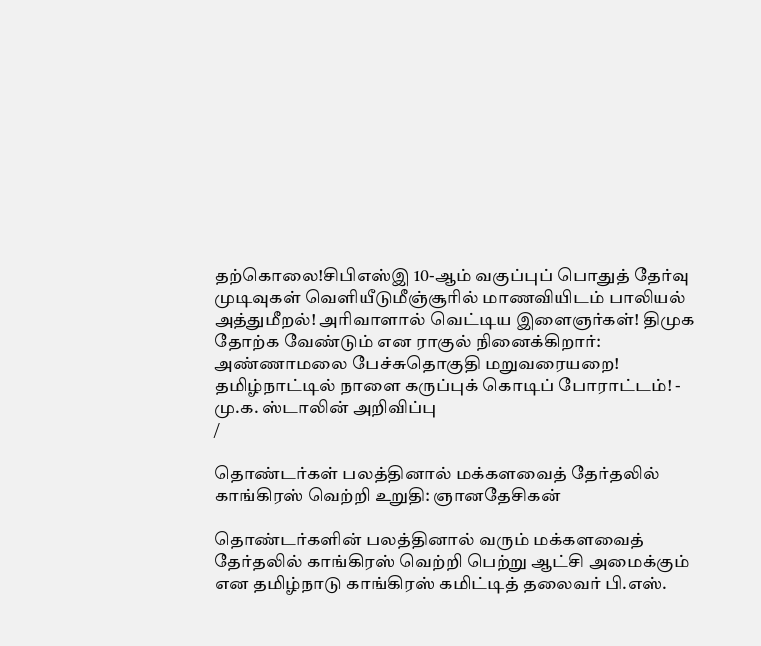தற்கொலை!சிபிஎஸ்இ 10-ஆம் வகுப்புப் பொதுத் தேர்வு முடிவுகள் வெளியீடுமீஞ்சூரில் மாணவியிடம் பாலியல் அத்துமீறல்! அரிவாளால் வெட்டிய இளைஞர்கள்! திமுக தோற்க வேண்டும் என ராகுல் நினைக்கிறார்: அண்ணாமலை பேச்சுதொகுதி மறுவரையறை! தமிழ்நாட்டில் நாளை கருப்புக் கொடிப் போராட்டம்! - மு.க. ஸ்டாலின் அறிவிப்பு
/

தொண்டர்கள் பலத்தினால் மக்களவைத் தேர்தலில் காங்கிரஸ் வெற்றி உறுதி: ஞானதேசிகன்

தொண்டர்களின் பலத்தினால் வரும் மக்களவைத் தேர்தலில் காங்கிரஸ் வெற்றி பெற்று ஆட்சி அமைக்கும் என தமிழ்நாடு காங்கிரஸ் கமிட்டித் தலைவர் பி.எஸ்.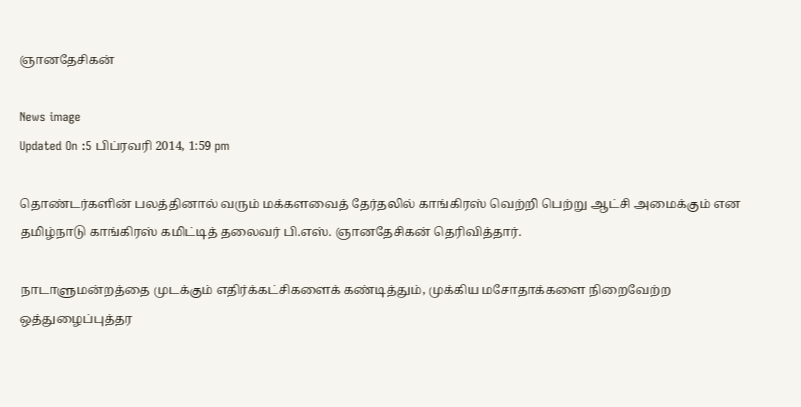ஞானதேசிகன்

News image
Updated On :5 பிப்ரவரி 2014, 1:59 pm

தொண்டர்களின் பலத்தினால் வரும் மக்களவைத் தேர்தலில் காங்கிரஸ் வெற்றி பெற்று ஆட்சி அமைக்கும் என தமிழ்நாடு காங்கிரஸ் கமிட்டித் தலைவர் பி.எஸ். ஞானதேசிகன் தெரிவித்தார்.

நாடாளுமன்றத்தை முடக்கும் எதிர்க்கட்சிகளைக் கண்டித்தும், முக்கிய மசோதாக்களை நிறைவேற்ற ஒத்துழைப்புத்தர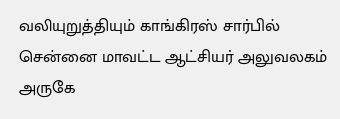வலியுறுத்தியும் காங்கிரஸ் சார்பில் சென்னை மாவட்ட ஆட்சியர் அலுவலகம் அருகே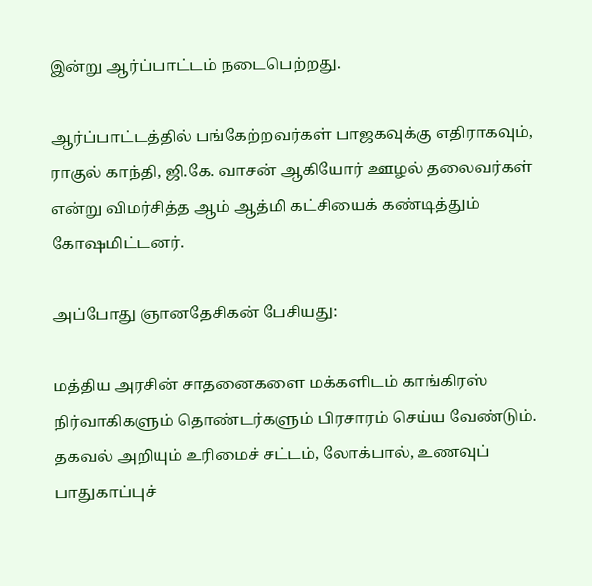இன்று ஆர்ப்பாட்டம் நடைபெற்றது.

ஆர்ப்பாட்டத்தில் பங்கேற்றவர்கள் பாஜகவுக்கு எதிராகவும், ராகுல் காந்தி, ஜி.கே. வாசன் ஆகியோர் ஊழல் தலைவர்கள் என்று விமர்சித்த ஆம் ஆத்மி கட்சியைக் கண்டித்தும் கோஷமிட்டனர்.

அப்போது ஞானதேசிகன் பேசியது:

மத்திய அரசின் சாதனைகளை மக்களிடம் காங்கிரஸ் நிர்வாகிகளும் தொண்டர்களும் பிரசாரம் செய்ய வேண்டும். தகவல் அறியும் உரிமைச் சட்டம், லோக்பால், உணவுப் பாதுகாப்புச்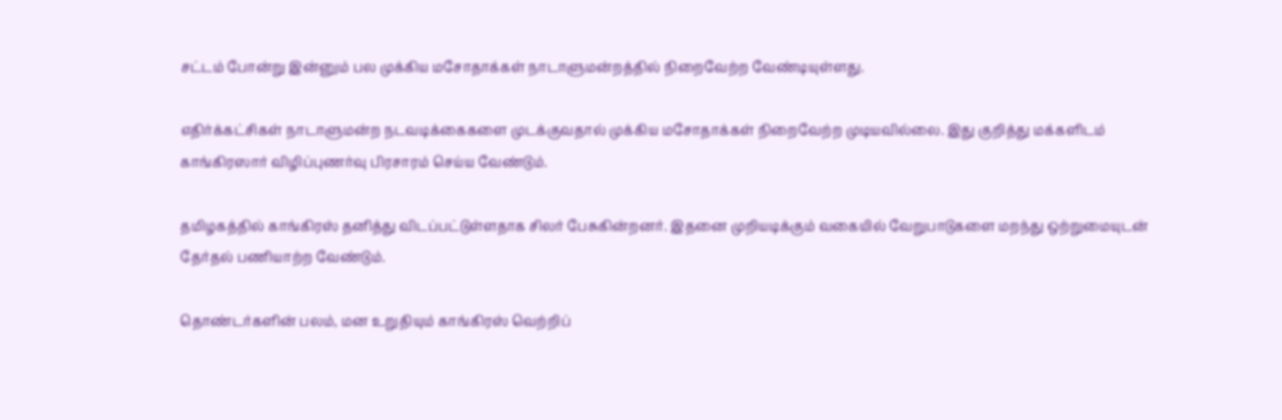சட்டம் போன்று இன்னும் பல முக்கிய மசோதாக்கள் நாடாளுமன்றத்தில் நிறைவேற்ற வேண்டியுள்ளது.

எதிர்க்கட்சிகள் நாடாளுமன்ற நடவடிக்கைகளை முடக்குவதால் முக்கிய மசோதாக்கள் நிறைவேற்ற முடியவில்லை. இது குறித்து மக்களிடம் காங்கிரஸார் விழிப்புணர்வு பிரசாரம் செய்ய வேண்டும்.

தமிழகத்தில் காங்கிரஸ் தனித்து விடப்பட்டுள்ளதாக சிலர் பேசுகின்றனர். இதனை முறியடிக்கும் வகையில் வேறுபாடுகளை மறந்து ஒற்றுமையுடன் தேர்தல் பணியாற்ற வேண்டும்.

தொண்டர்களின் பலம், மன உறுதியும் காங்கிரஸ் வெற்றிப்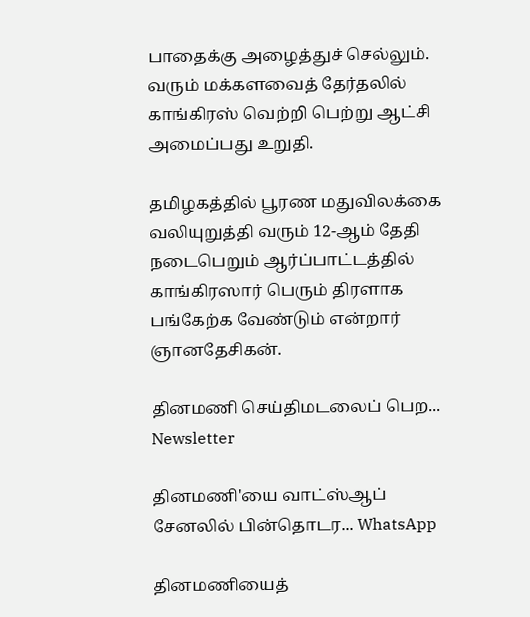பாதைக்கு அழைத்துச் செல்லும். வரும் மக்களவைத் தேர்தலில் காங்கிரஸ் வெற்றி பெற்று ஆட்சி அமைப்பது உறுதி.

தமிழகத்தில் பூரண மதுவிலக்கை வலியுறுத்தி வரும் 12-ஆம் தேதி நடைபெறும் ஆர்ப்பாட்டத்தில் காங்கிரஸார் பெரும் திரளாக பங்கேற்க வேண்டும் என்றார் ஞானதேசிகன்.

தினமணி செய்திமடலைப் பெற... Newsletter

தினமணி'யை வாட்ஸ்ஆப் சேனலில் பின்தொடர... WhatsApp

தினமணியைத்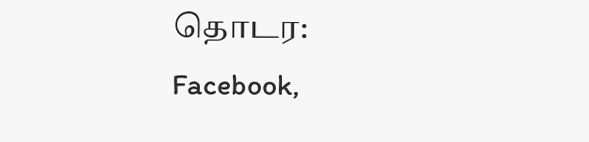தொடர: Facebook,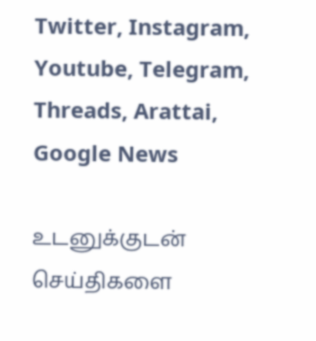Twitter, Instagram, Youtube, Telegram, Threads, Arattai, Google News

உடனுக்குடன் செய்திகளை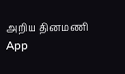அறிய தினமணி App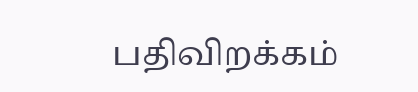பதிவிறக்கம்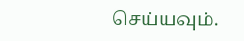செய்யவும்.